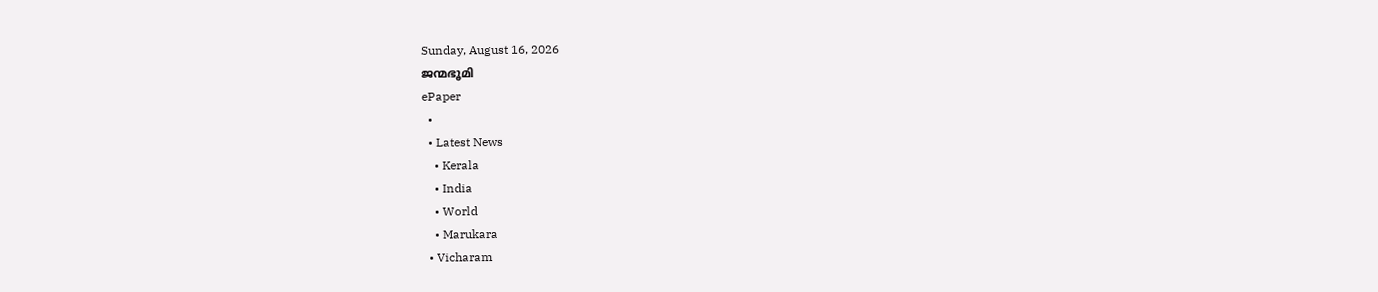Sunday, August 16, 2026
ജന്മഭൂമി
ePaper
  •
  • Latest News
    • Kerala
    • India
    • World
    • Marukara
  • Vicharam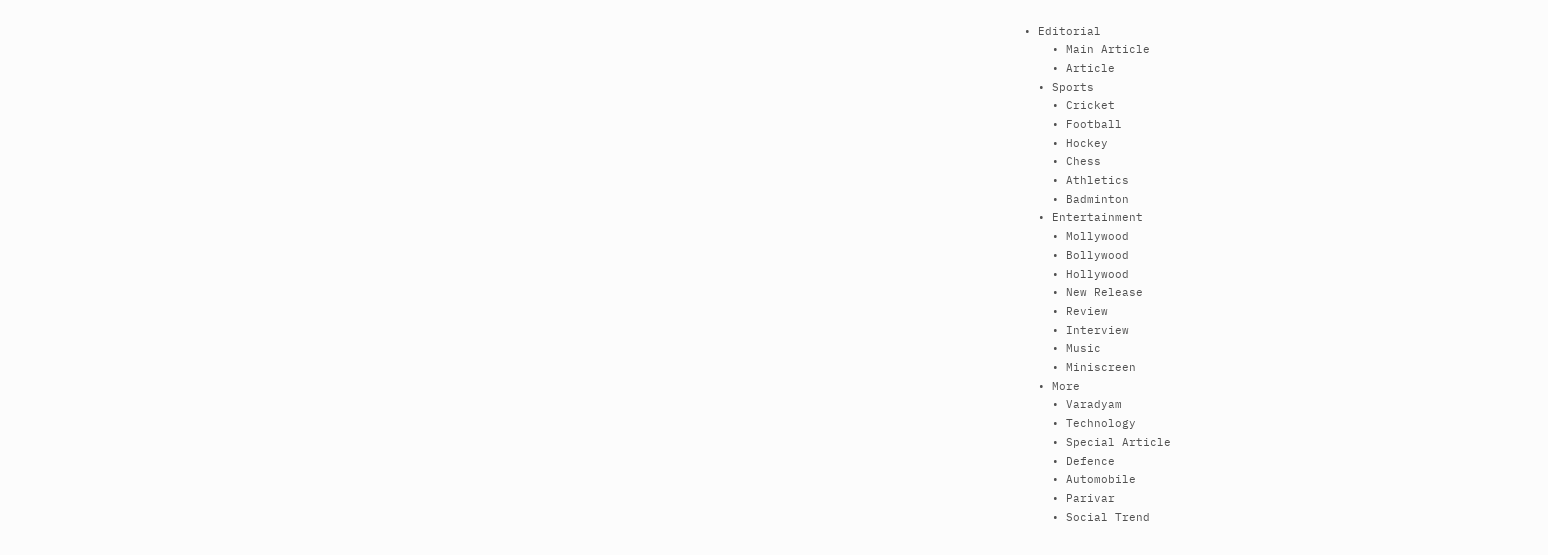• Editorial
    • Main Article
    • Article
  • Sports
    • Cricket
    • Football
    • Hockey
    • Chess
    • Athletics
    • Badminton
  • Entertainment
    • Mollywood
    • Bollywood
    • Hollywood
    • New Release
    • Review
    • Interview
    • Music
    • Miniscreen
  • More
    • Varadyam
    • Technology
    • Special Article
    • Defence
    • Automobile
    • Parivar
    • Social Trend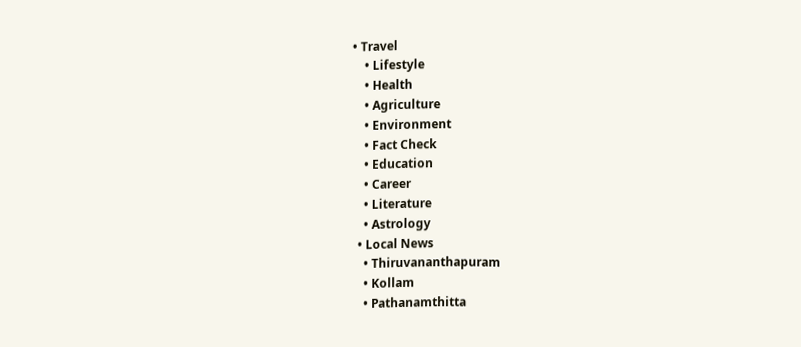• Travel
    • Lifestyle
    • Health
    • Agriculture
    • Environment
    • Fact Check
    • Education
    • Career
    • Literature
    • Astrology
  • Local News
    • Thiruvananthapuram
    • Kollam
    • Pathanamthitta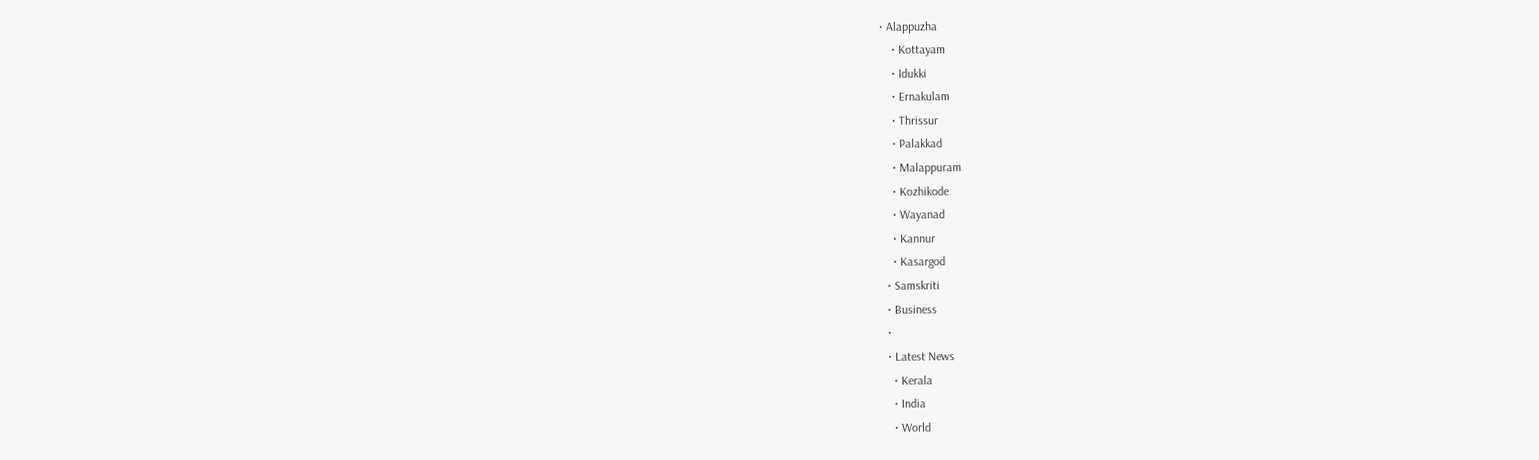• Alappuzha
    • Kottayam
    • Idukki
    • Ernakulam
    • Thrissur
    • Palakkad
    • Malappuram
    • Kozhikode
    • Wayanad
    • Kannur
    • Kasargod
  • Samskriti
  • Business
  •
  • Latest News
    • Kerala
    • India
    • World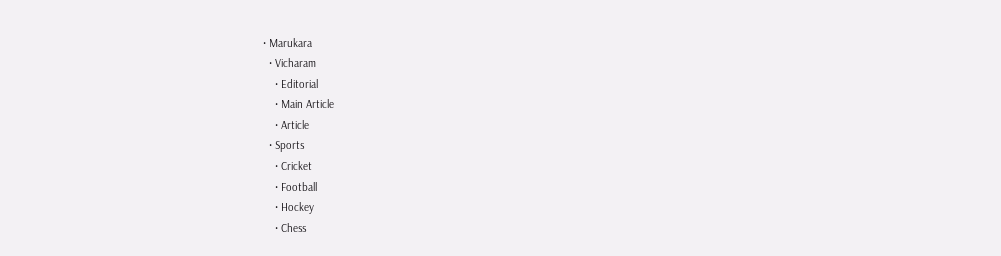• Marukara
  • Vicharam
    • Editorial
    • Main Article
    • Article
  • Sports
    • Cricket
    • Football
    • Hockey
    • Chess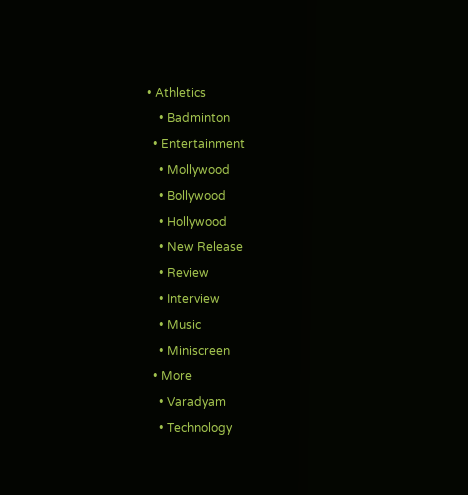• Athletics
    • Badminton
  • Entertainment
    • Mollywood
    • Bollywood
    • Hollywood
    • New Release
    • Review
    • Interview
    • Music
    • Miniscreen
  • More
    • Varadyam
    • Technology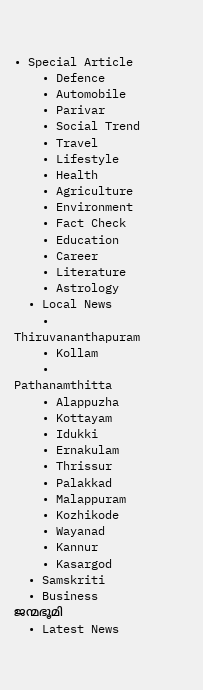• Special Article
    • Defence
    • Automobile
    • Parivar
    • Social Trend
    • Travel
    • Lifestyle
    • Health
    • Agriculture
    • Environment
    • Fact Check
    • Education
    • Career
    • Literature
    • Astrology
  • Local News
    • Thiruvananthapuram
    • Kollam
    • Pathanamthitta
    • Alappuzha
    • Kottayam
    • Idukki
    • Ernakulam
    • Thrissur
    • Palakkad
    • Malappuram
    • Kozhikode
    • Wayanad
    • Kannur
    • Kasargod
  • Samskriti
  • Business
ജന്മഭൂമി
  • Latest News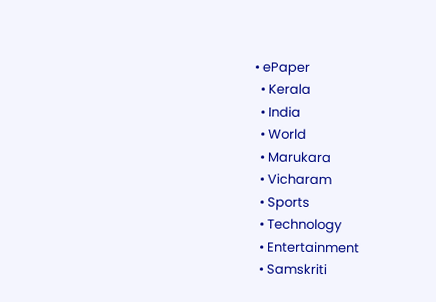• ePaper
  • Kerala
  • India
  • World
  • Marukara
  • Vicharam
  • Sports
  • Technology
  • Entertainment
  • Samskriti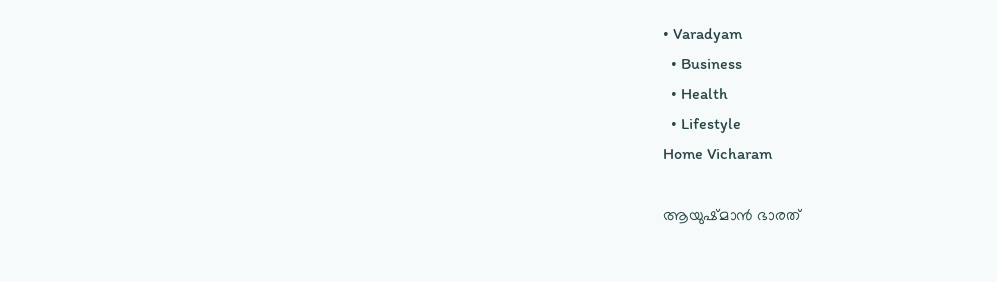• Varadyam
  • Business
  • Health
  • Lifestyle
Home Vicharam

ആയുഷ്മാന്‍ ഭാരത്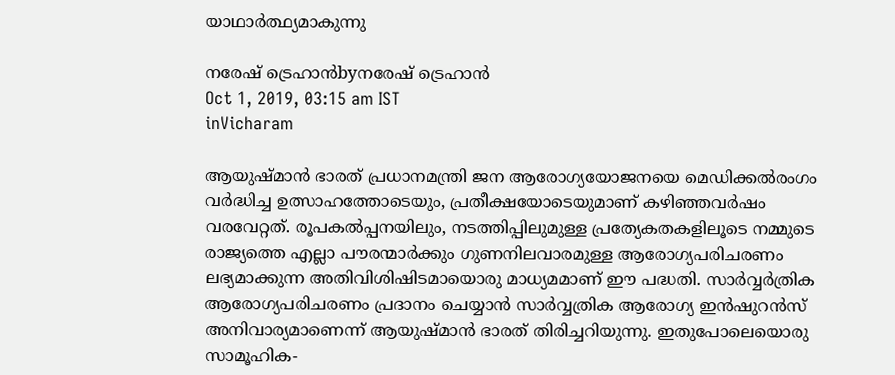യാഥാര്‍ത്ഥ്യമാകുന്നു

നരേഷ് ട്രെഹാന്‍byനരേഷ് ട്രെഹാന്‍
Oct 1, 2019, 03:15 am IST
inVicharam

ആയുഷ്മാന്‍ ഭാരത് പ്രധാനമന്ത്രി ജന ആരോഗ്യയോജനയെ മെഡിക്കല്‍രംഗം വര്‍ദ്ധിച്ച ഉത്സാഹത്തോടെയും, പ്രതീക്ഷയോടെയുമാണ് കഴിഞ്ഞവര്‍ഷം വരവേറ്റത്. രൂപകല്‍പ്പനയിലും, നടത്തിപ്പിലുമുള്ള പ്രത്യേകതകളിലൂടെ നമ്മുടെ രാജ്യത്തെ എല്ലാ പൗരന്മാര്‍ക്കും ഗുണനിലവാരമുള്ള ആരോഗ്യപരിചരണം ലഭ്യമാക്കുന്ന അതിവിശിഷിടമായൊരു മാധ്യമമാണ് ഈ പദ്ധതി. സാര്‍വ്വര്‍ത്രിക ആരോഗ്യപരിചരണം പ്രദാനം ചെയ്യാന്‍ സാര്‍വ്വത്രിക ആരോഗ്യ ഇന്‍ഷുറന്‍സ് അനിവാര്യമാണെന്ന് ആയുഷ്മാന്‍ ഭാരത് തിരിച്ചറിയുന്നു. ഇതുപോലെയൊരു സാമൂഹിക-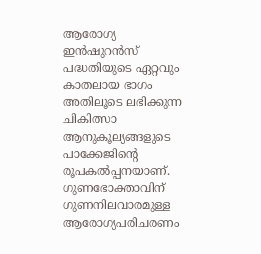ആരോഗ്യ ഇന്‍ഷുറന്‍സ് പദ്ധതിയുടെ ഏറ്റവും കാതലായ ഭാഗം അതിലൂടെ ലഭിക്കുന്ന ചികിത്സാ ആനുകൂല്യങ്ങളുടെ പാക്കേജിന്റെ രൂപകല്‍പ്പനയാണ്. ഗുണഭോക്താവിന് ഗുണനിലവാരമുള്ള ആരോഗ്യപരിചരണം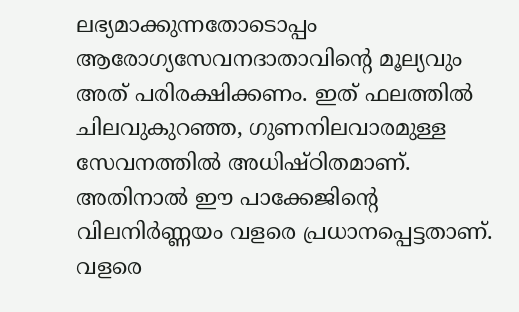ലഭ്യമാക്കുന്നതോടൊപ്പം ആരോഗ്യസേവനദാതാവിന്റെ മൂല്യവും അത് പരിരക്ഷിക്കണം. ഇത് ഫലത്തില്‍ ചിലവുകുറഞ്ഞ, ഗുണനിലവാരമുള്ള സേവനത്തില്‍ അധിഷ്ഠിതമാണ്. അതിനാല്‍ ഈ പാക്കേജിന്റെ വിലനിര്‍ണ്ണയം വളരെ പ്രധാനപ്പെട്ടതാണ്. വളരെ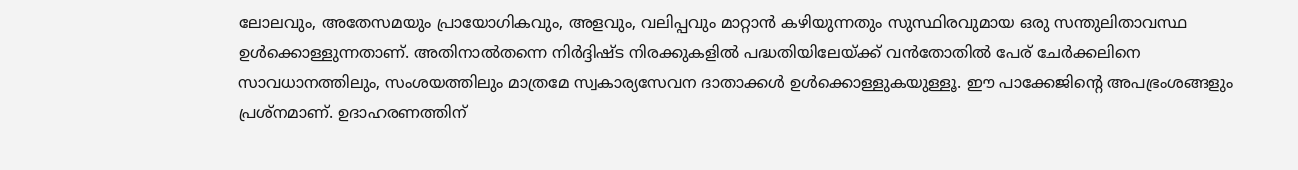ലോലവും, അതേസമയും പ്രായോഗികവും, അളവും, വലിപ്പവും മാറ്റാന്‍ കഴിയുന്നതും സുസ്ഥിരവുമായ ഒരു സന്തുലിതാവസ്ഥ ഉള്‍ക്കൊള്ളുന്നതാണ്. അതിനാല്‍തന്നെ നിര്‍ദ്ദിഷ്ട നിരക്കുകളില്‍ പദ്ധതിയിലേയ്‌ക്ക് വന്‍തോതില്‍ പേര് ചേര്‍ക്കലിനെ സാവധാനത്തിലും, സംശയത്തിലും മാത്രമേ സ്വകാര്യസേവന ദാതാക്കള്‍ ഉള്‍ക്കൊള്ളുകയുള്ളൂ. ഈ പാക്കേജിന്റെ അപഭ്രംശങ്ങളും പ്രശ്‌നമാണ്. ഉദാഹരണത്തിന്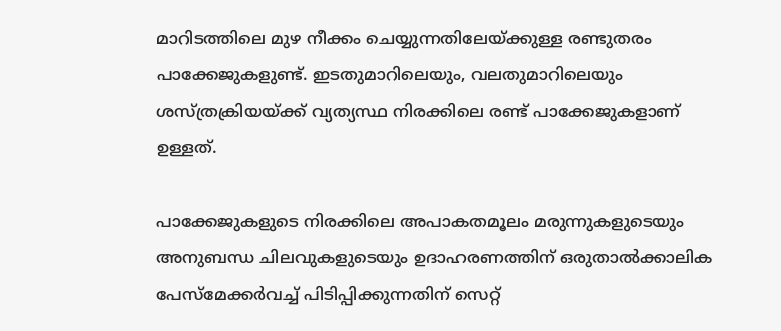മാറിടത്തിലെ മുഴ നീക്കം ചെയ്യുന്നതിലേയ്‌ക്കുള്ള രണ്ടുതരം പാക്കേജുകളുണ്ട്. ഇടതുമാറിലെയും, വലതുമാറിലെയും ശസ്ത്രക്രിയയ്‌ക്ക് വ്യത്യസ്ഥ നിരക്കിലെ രണ്ട് പാക്കേജുകളാണ് ഉള്ളത്.

പാക്കേജുകളുടെ നിരക്കിലെ അപാകതമൂലം മരുന്നുകളുടെയും അനുബന്ധ ചിലവുകളുടെയും ഉദാഹരണത്തിന് ഒരുതാല്‍ക്കാലിക പേസ്‌മേക്കര്‍വച്ച് പിടിപ്പിക്കുന്നതിന് സെറ്റ്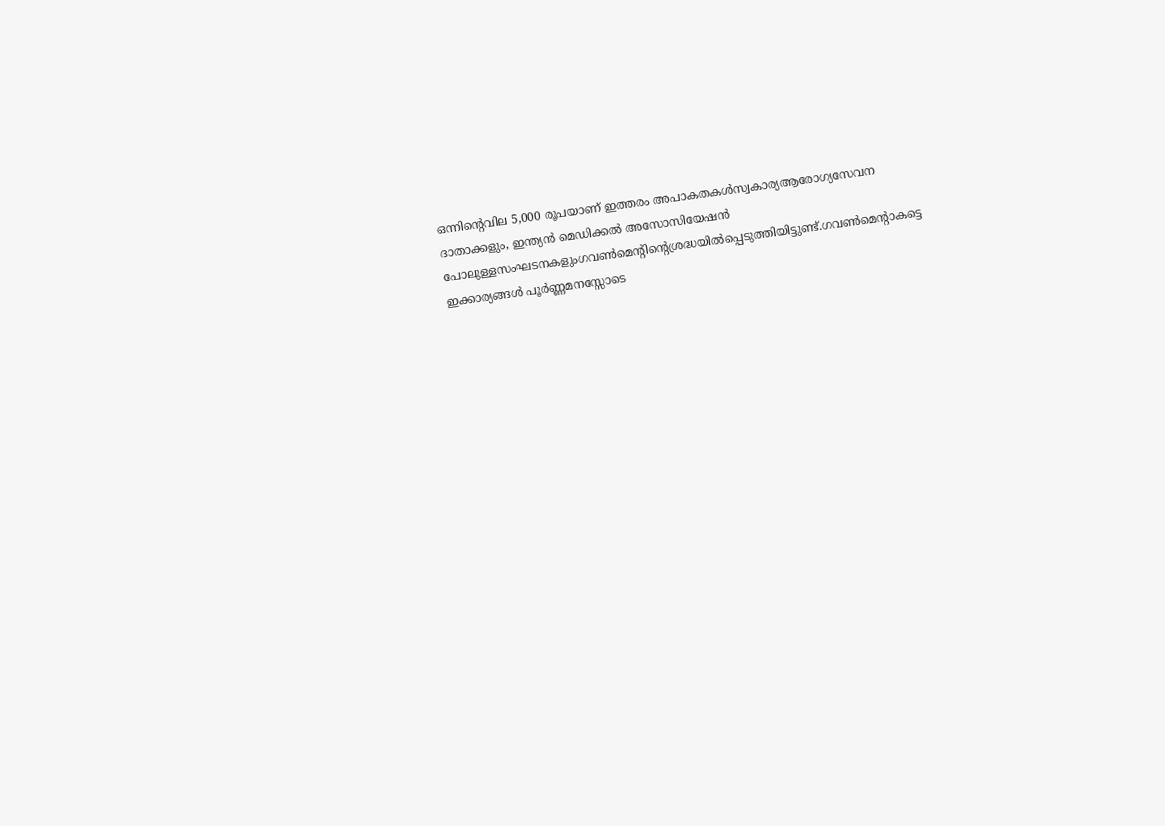ഒന്നിന്റെവില 5,000 രൂപയാണ് ഇത്തരം അപാകതകള്‍സ്വകാര്യആരോഗ്യസേവന ദാതാക്കളും, ഇന്ത്യന്‍ മെഡിക്കല്‍ അസോസിയേഷന്‍ പോലുള്ളസംഘടനകളുംഗവണ്‍മെന്റിന്റെശ്രദ്ധയില്‍പ്പെടുത്തിയിട്ടുണ്ട്.ഗവണ്‍മെന്റാകട്ടെ ഇക്കാര്യങ്ങള്‍ പൂര്‍ണ്ണമനസ്സോടെ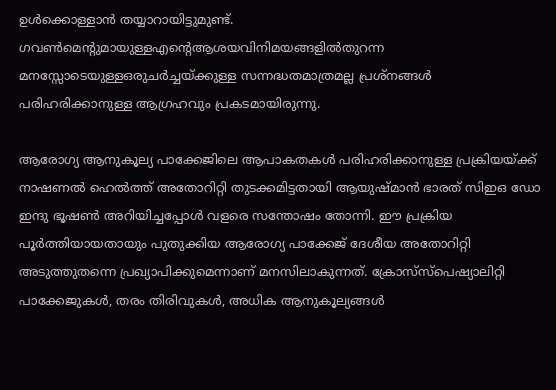ഉള്‍ക്കൊള്ളാന്‍ തയ്യാറായിട്ടുമുണ്ട്. ഗവണ്‍മെന്റുമായുള്ളഎന്റെആശയവിനിമയങ്ങളില്‍തുറന്ന മനസ്സോടെയുള്ളഒരുചര്‍ച്ചയ്‌ക്കുള്ള സന്നദ്ധതമാത്രമല്ല പ്രശ്‌നങ്ങള്‍ പരിഹരിക്കാനുള്ള ആഗ്രഹവും പ്രകടമായിരുന്നു.

ആരോഗ്യ ആനുകൂല്യ പാക്കേജിലെ ആപാകതകള്‍ പരിഹരിക്കാനുള്ള പ്രക്രിയയ്‌ക്ക് നാഷണല്‍ ഹെല്‍ത്ത് അതോറിറ്റി തുടക്കമിട്ടതായി ആയുഷ്മാന്‍ ഭാരത് സിഇഒ ഡോ ഇന്ദു ഭൂഷണ്‍ അറിയിച്ചപ്പോള്‍ വളരെ സന്തോഷം തോന്നി. ഈ പ്രക്രിയ പൂര്‍ത്തിയായതായും പുതുക്കിയ ആരോഗ്യ പാക്കേജ് ദേശീയ അതോറിറ്റി അടുത്തുതന്നെ പ്രഖ്യാപിക്കുമെന്നാണ് മനസിലാകുന്നത്. ക്രോസ്‌സ്‌പെഷ്യാലിറ്റി പാക്കേജുകള്‍, തരം തിരിവുകള്‍, അധിക ആനുകൂല്യങ്ങള്‍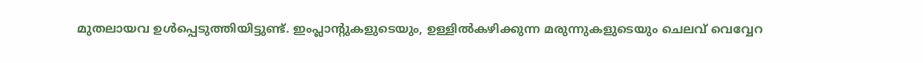മുതലായവ ഉള്‍പ്പെടുത്തിയിട്ടുണ്ട്. ഇംപ്ലാന്റുകളുടെയും, ഉള്ളില്‍കഴിക്കുന്ന മരുന്നുകളുടെയും ചെലവ് വെവ്വേറ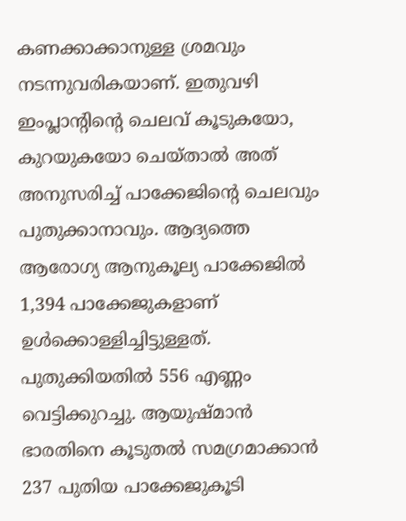കണക്കാക്കാനുള്ള ശ്രമവും നടന്നുവരികയാണ്. ഇതുവഴി ഇംപ്ലാന്റിന്റെ ചെലവ് കൂടുകയോ, കുറയുകയോ ചെയ്താല്‍ അത് അനുസരിച്ച് പാക്കേജിന്റെ ചെലവും പുതുക്കാനാവും. ആദ്യത്തെ ആരോഗ്യ ആനുകൂല്യ പാക്കേജില്‍ 1,394 പാക്കേജുകളാണ് ഉള്‍ക്കൊള്ളിച്ചിട്ടുള്ളത്. പുതുക്കിയതില്‍ 556 എണ്ണം വെട്ടിക്കുറച്ചു. ആയുഷ്മാന്‍ ഭാരതിനെ കൂടുതല്‍ സമഗ്രമാക്കാന്‍ 237 പുതിയ പാക്കേജുകൂടി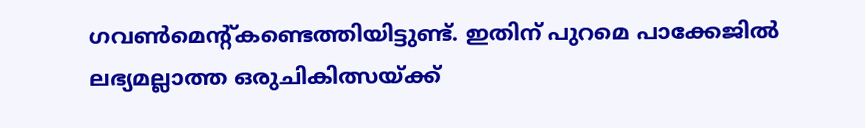ഗവണ്‍മെന്റ്കണ്ടെത്തിയിട്ടുണ്ട്. ഇതിന് പുറമെ പാക്കേജില്‍ ലഭ്യമല്ലാത്ത ഒരുചികിത്സയ്‌ക്ക്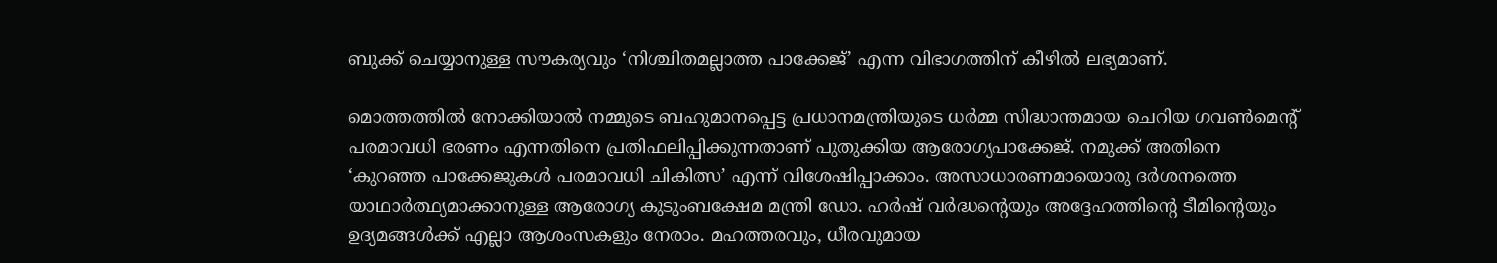ബുക്ക് ചെയ്യാനുള്ള സൗകര്യവും ‘നിശ്ചിതമല്ലാത്ത പാക്കേജ്’ എന്ന വിഭാഗത്തിന് കീഴില്‍ ലഭ്യമാണ്.

മൊത്തത്തില്‍ നോക്കിയാല്‍ നമ്മുടെ ബഹുമാനപ്പെട്ട പ്രധാനമന്ത്രിയുടെ ധര്‍മ്മ സിദ്ധാന്തമായ ചെറിയ ഗവണ്‍മെന്റ് പരമാവധി ഭരണം എന്നതിനെ പ്രതിഫലിപ്പിക്കുന്നതാണ് പുതുക്കിയ ആരോഗ്യപാക്കേജ്. നമുക്ക് അതിനെ ‘കുറഞ്ഞ പാക്കേജുകള്‍ പരമാവധി ചികിത്സ’ എന്ന് വിശേഷിപ്പാക്കാം. അസാധാരണമായൊരു ദര്‍ശനത്തെ യാഥാര്‍ത്ഥ്യമാക്കാനുള്ള ആരോഗ്യ കുടുംബക്ഷേമ മന്ത്രി ഡോ. ഹര്‍ഷ് വര്‍ദ്ധന്റെയും അദ്ദേഹത്തിന്റെ ടീമിന്റെയും ഉദ്യമങ്ങള്‍ക്ക് എല്ലാ ആശംസകളും നേരാം. മഹത്തരവും, ധീരവുമായ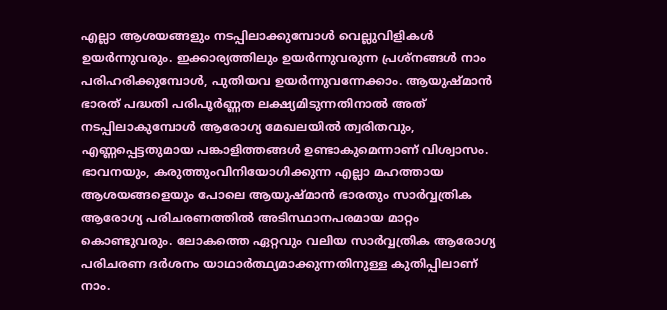എല്ലാ ആശയങ്ങളും നടപ്പിലാക്കുമ്പോള്‍ വെല്ലുവിളികള്‍ ഉയര്‍ന്നുവരും. ഇക്കാര്യത്തിലും ഉയര്‍ന്നുവരുന്ന പ്രശ്‌നങ്ങള്‍ നാം പരിഹരിക്കുമ്പോള്‍, പുതിയവ ഉയര്‍ന്നുവന്നേക്കാം. ആയുഷ്മാന്‍ ഭാരത് പദ്ധതി പരിപൂര്‍ണ്ണത ലക്ഷ്യമിടുന്നതിനാല്‍ അത് നടപ്പിലാകുമ്പോള്‍ ആരോഗ്യ മേഖലയില്‍ ത്വരിതവും, എണ്ണപ്പെട്ടതുമായ പങ്കാളിത്തങ്ങള്‍ ഉണ്ടാകുമെന്നാണ് വിശ്വാസം. ഭാവനയും, കരുത്തുംവിനിയോഗിക്കുന്ന എല്ലാ മഹത്തായ ആശയങ്ങളെയും പോലെ ആയുഷ്മാന്‍ ഭാരതും സാര്‍വ്വത്രിക ആരോഗ്യ പരിചരണത്തില്‍ അടിസ്ഥാനപരമായ മാറ്റം കൊണ്ടുവരും. ലോകത്തെ ഏറ്റവും വലിയ സാര്‍വ്വത്രിക ആരോഗ്യ പരിചരണ ദര്‍ശനം യാഥാര്‍ത്ഥ്യമാക്കുന്നതിനുള്ള കുതിപ്പിലാണ് നാം.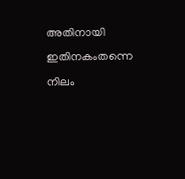അതിനായി ഇതിനകംതന്നെ നിലം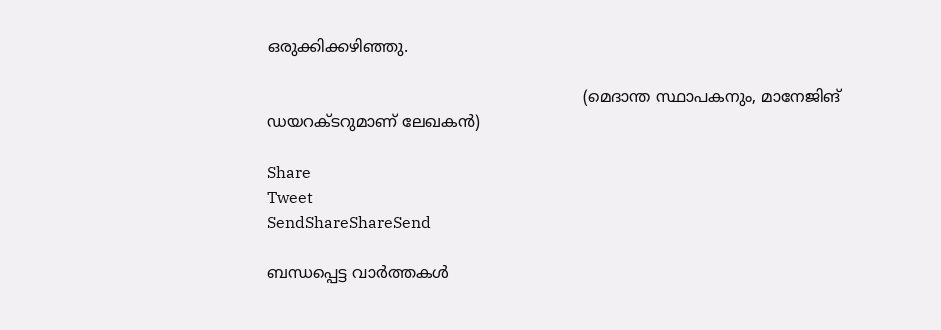ഒരുക്കിക്കഴിഞ്ഞു.

                                                                (മെദാന്ത സ്ഥാപകനും, മാനേജിങ് ഡയറക്ടറുമാണ് ലേഖകന്‍)

Share
Tweet
SendShareShareSend

ബന്ധപ്പെട്ട വാര്‍ത്തകള്‍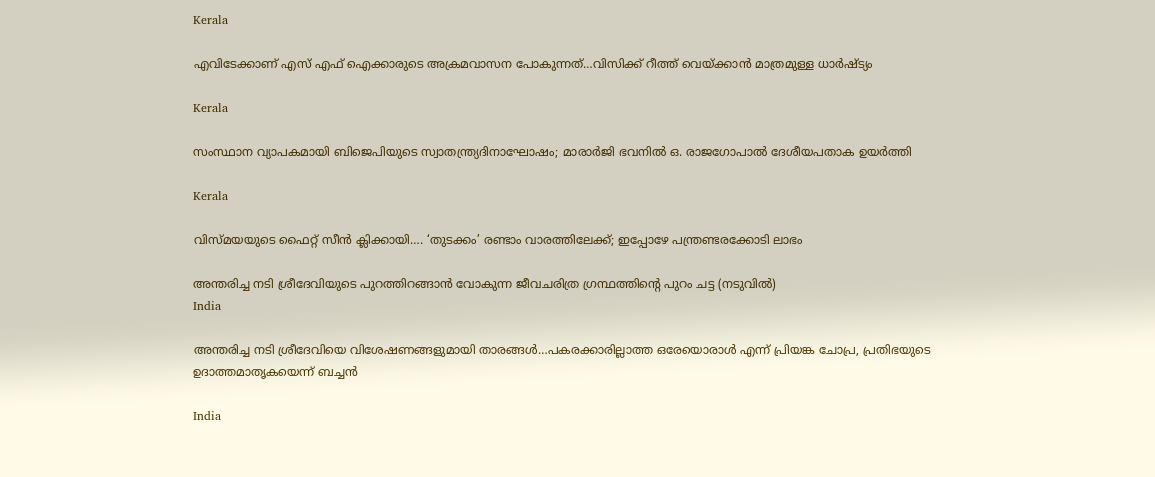Kerala

എവിടേക്കാണ് എസ് എഫ് ഐക്കാരുടെ അക്രമവാസന പോകുന്നത്…വിസിക്ക് റീത്ത് വെയ്‌ക്കാന്‍ മാത്രമുള്ള ധാര്‍ഷ്ട്യം

Kerala

സംസ്ഥാന വ്യാപകമായി ബിജെപിയുടെ സ്വാതന്ത്ര്യദിനാഘോഷം; മാരാർജി ഭവനിൽ ഒ. രാജഗോപാൽ ദേശീയപതാക ഉയർത്തി

Kerala

വിസ്‍മയയുടെ ഫൈറ്റ് സീന്‍ ക്ലിക്കായി…. ‘തുടക്കം’ രണ്ടാം വാരത്തിലേക്ക്; ഇപ്പോഴേ പന്ത്രണ്ടരക്കോടി ലാഭം

അന്തരിച്ച നടി ശ്രീദേവിയുടെ പുറത്തിറങ്ങാന്‍ വോകുന്ന ജീവചരിത്ര ഗ്രന്ഥത്തിന്‍റെ പുറം ചട്ട (നടുവില്‍)
India

അന്തരിച്ച നടി ശ്രീദേവിയെ വിശേഷണങ്ങളുമായി താരങ്ങള്‍…പകരക്കാരില്ലാത്ത ഒരേയൊരാള്‍ എന്ന് പ്രിയങ്ക ചോപ്ര, പ്രതിഭയുടെ ഉദാത്തമാതൃകയെന്ന് ബച്ചന്‍

India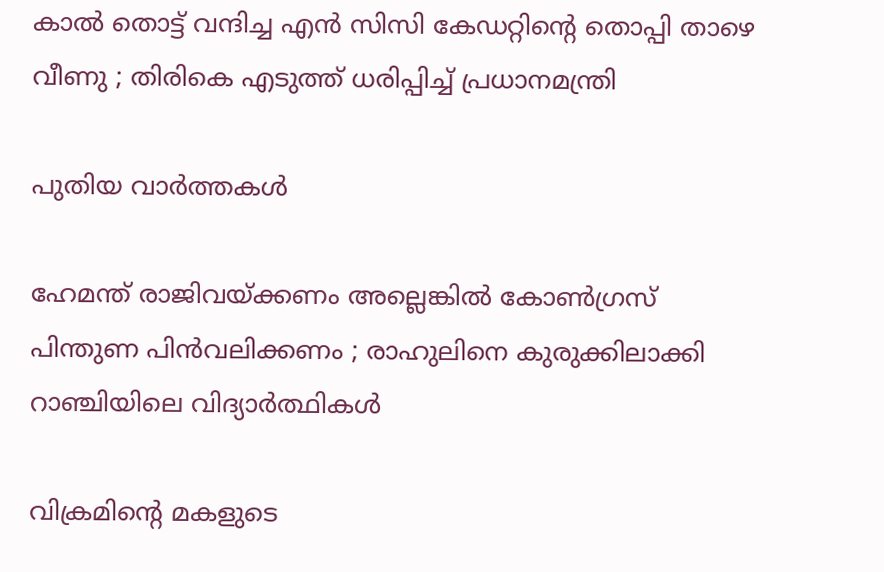കാൽ തൊട്ട് വന്ദിച്ച എൻ സിസി കേഡറ്റിന്റെ തൊപ്പി താഴെ വീണു ; തിരികെ എടുത്ത് ധരിപ്പിച്ച് പ്രധാനമന്ത്രി

പുതിയ വാര്‍ത്തകള്‍

ഹേമന്ത് രാജിവയ്‌ക്കണം അല്ലെങ്കിൽ കോൺഗ്രസ് പിന്തുണ പിൻവലിക്കണം ; രാഹുലിനെ കുരുക്കിലാക്കി റാഞ്ചിയിലെ വിദ്യാർത്ഥികൾ

വിക്രമിന്‍റെ മകളുടെ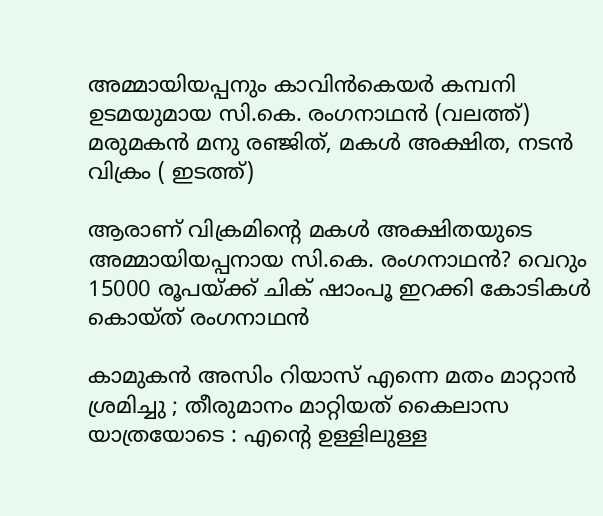അമ്മായിയപ്പനും കാവിന്‍കെയര്‍ കമ്പനി ഉടമയുമായ സി.കെ. രംഗനാഥന്‍ (വലത്ത്) മരുമകന്‍ മനു രഞ്ജിത്, മകള്‍ അക്ഷിത, നടന്‍ വിക്രം ( ഇടത്ത്)

ആരാണ് വിക്രമിന്റെ മകള്‍ അക്ഷിതയുടെ അമ്മായിയപ്പനായ സി.കെ. രംഗനാഥന്‍? വെറും 15000 രൂപയ്‌ക്ക് ചിക് ഷാംപൂ ഇറക്കി കോടികള്‍ കൊയ്ത് രംഗനാഥന്‍

കാമുകൻ അസിം റിയാസ് എന്നെ മതം മാറ്റാൻ ശ്രമിച്ചു ; തീരുമാനം മാറ്റിയത് കൈലാസ  യാത്രയോടെ : എന്റെ ഉള്ളിലുള്ള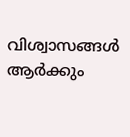വിശ്വാസങ്ങൾ ആർക്കും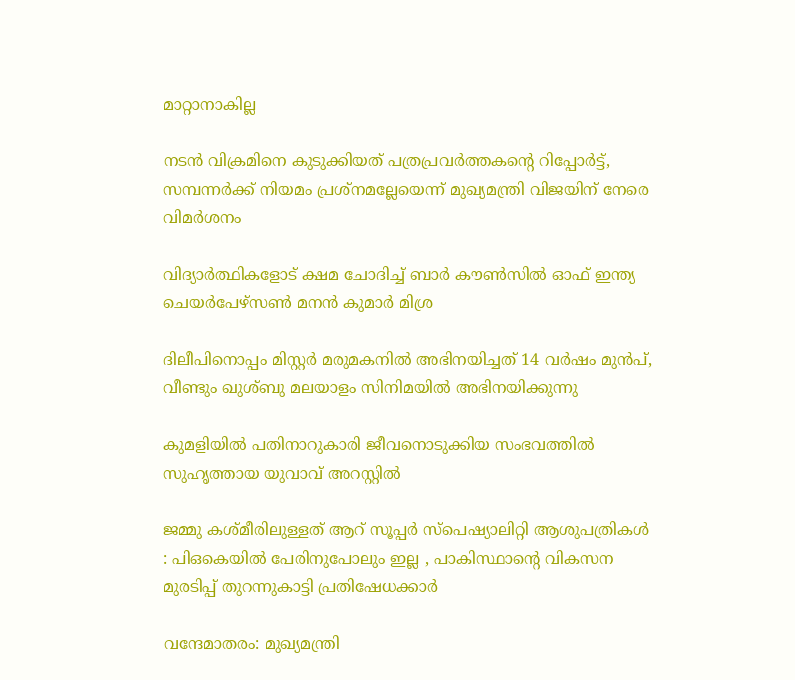മാറ്റാനാകില്ല

നടന്‍ വിക്രമിനെ കുടുക്കിയത് പത്രപ്രവര്‍ത്തകന്റെ റിപ്പോര്‍ട്ട്, സമ്പന്നര്‍ക്ക് നിയമം പ്രശ്നമല്ലേയെന്ന് മുഖ്യമന്ത്രി വിജയിന് നേരെ വിമര്‍ശനം

വിദ്യാര്‍ത്ഥികളോട് ക്ഷമ ചോദിച്ച് ബാര്‍ കൗണ്‍സില്‍ ഓഫ് ഇന്ത്യ ചെയര്‍പേഴ്സണ്‍ മനന്‍ കുമാര്‍ മിശ്ര

ദിലീപിനൊപ്പം മിസ്റ്റര്‍ മരുമകനില്‍ അഭിനയിച്ചത് 14 വര്‍ഷം മുന്‍പ്, വീണ്ടും ഖുശ്ബു മലയാളം സിനിമയില്‍ അഭിനയിക്കുന്നു

കുമളിയില്‍ പതിനാറുകാരി ജീവനൊടുക്കിയ സംഭവത്തില്‍ സുഹൃത്തായ യുവാവ് അറസ്റ്റില്‍

ജമ്മു കശ്മീരിലുള്ളത് ആറ് സൂപ്പർ സ്പെഷ്യാലിറ്റി ആശുപത്രികൾ : പിഒകെയിൽ പേരിനുപോലും ഇല്ല , പാകിസ്ഥാന്റെ വികസന മുരടിപ്പ് തുറന്നുകാട്ടി പ്രതിഷേധക്കാർ

വന്ദേമാതരം: മുഖ്യമന്ത്രി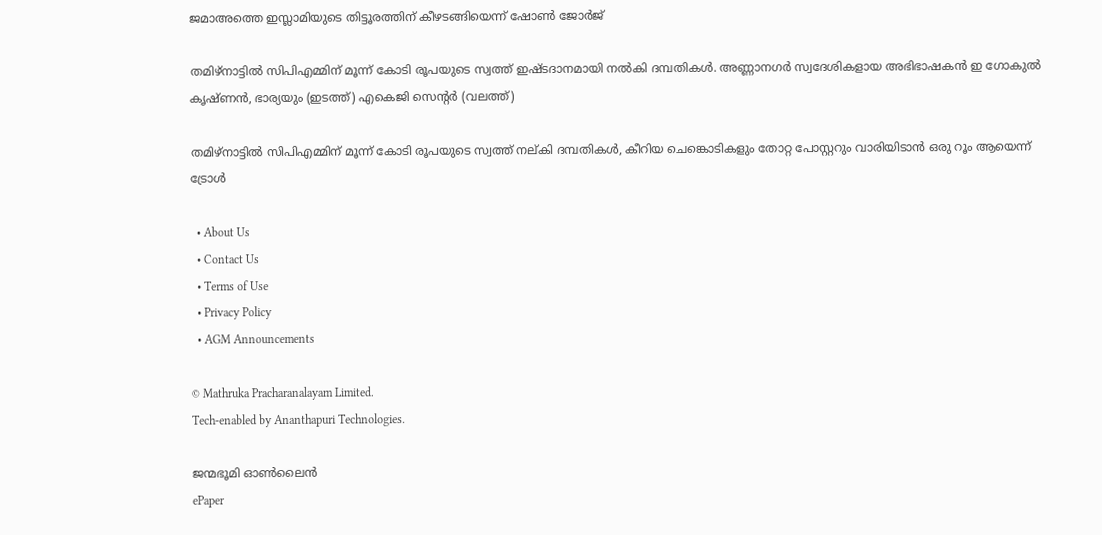ജമാഅത്തെ ഇസ്ലാമിയുടെ തിട്ടൂരത്തിന് കീഴടങ്ങിയെന്ന് ഷോണ്‍ ജോര്‍ജ്

തമിഴ്നാട്ടില്‍ സിപിഎമ്മിന് മൂന്ന് കോടി രൂപയുടെ സ്വത്ത് ഇഷ്ടദാനമായി നല്‍കി ദമ്പതികള്‍. അണ്ണാനഗര്‍ സ്വദേശികളായ അഭിഭാഷകന്‍ ഇ ഗോകുല്‍ കൃഷ്ണന്‍, ഭാര്യയും (ഇടത്ത്) എകെജി സെന്‍റര്‍ (വലത്ത്)

തമിഴ്നാട്ടില്‍ സിപിഎമ്മിന് മൂന്ന് കോടി രൂപയുടെ സ്വത്ത് നല‍്കി ദമ്പതികള്‍, കീറിയ ചെങ്കൊടികളും തോറ്റ പോസ്റ്ററും വാരിയിടാൻ ഒരു റൂം ആയെന്ന് ട്രോള്‍

  • About Us
  • Contact Us
  • Terms of Use
  • Privacy Policy
  • AGM Announcements

© Mathruka Pracharanalayam Limited.
Tech-enabled by Ananthapuri Technologies.

ജന്മഭൂമി ഓണ്‍ലൈന്‍
ePaper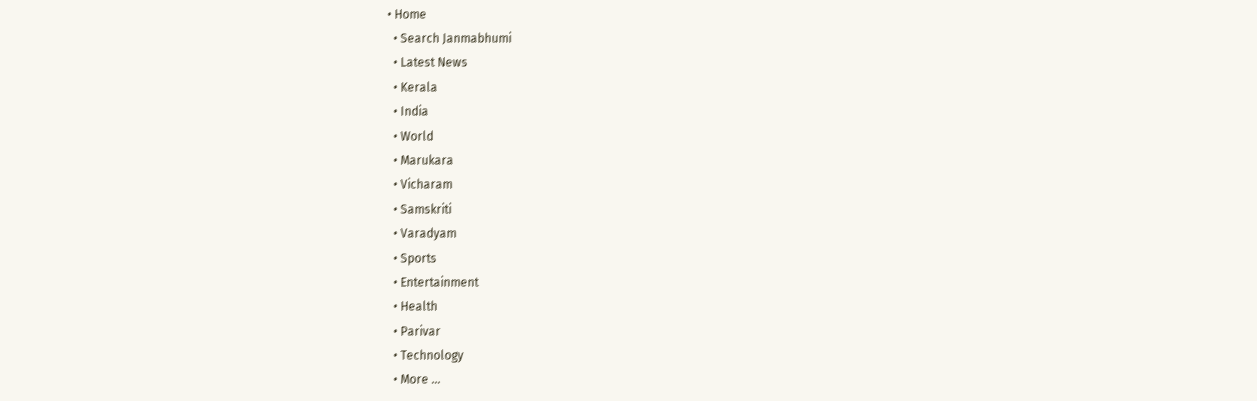• Home
  • Search Janmabhumi
  • Latest News
  • Kerala
  • India
  • World
  • Marukara
  • Vicharam
  • Samskriti
  • Varadyam
  • Sports
  • Entertainment
  • Health
  • Parivar
  • Technology
  • More …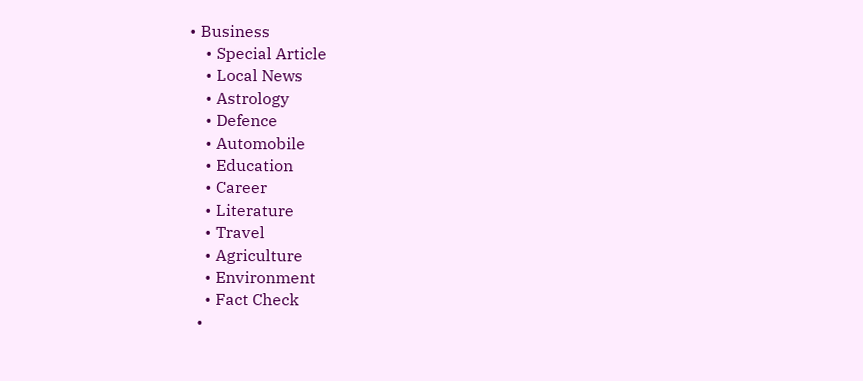• Business
    • Special Article
    • Local News
    • Astrology
    • Defence
    • Automobile
    • Education
    • Career
    • Literature
    • Travel
    • Agriculture
    • Environment
    • Fact Check
  •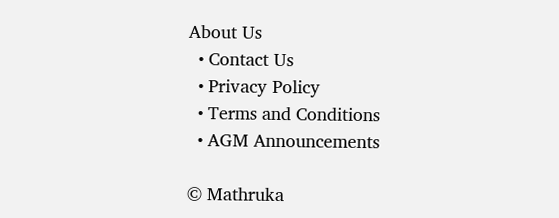About Us
  • Contact Us
  • Privacy Policy
  • Terms and Conditions
  • AGM Announcements

© Mathruka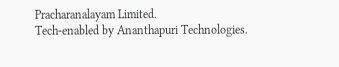Pracharanalayam Limited.
Tech-enabled by Ananthapuri Technologies.